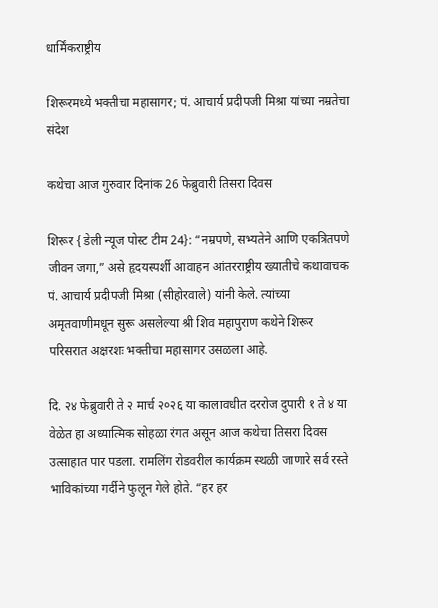धार्मिंकराष्ट्रीय

शिरूरमध्ये भक्तीचा महासागर; पं. आचार्य प्रदीपजी मिश्रा यांच्या नम्रतेचा संदेश

कथेचा आज गुरुवार दिनांक 26 फेब्रुवारी तिसरा दिवस

शिरूर { डेली न्यूज पोस्ट टीम 24}: “नम्रपणे, सभ्यतेने आणि एकत्रितपणे जीवन जगा,” असे हृदयस्पर्शी आवाहन आंतरराष्ट्रीय ख्यातीचे कथावाचक पं. आचार्य प्रदीपजी मिश्रा (सीहोरवाले) यांनी केले. त्यांच्या अमृतवाणीमधून सुरू असलेल्या श्री शिव महापुराण कथेने शिरूर परिसरात अक्षरशः भक्तीचा महासागर उसळला आहे.

दि. २४ फेब्रुवारी ते २ मार्च २०२६ या कालावधीत दररोज दुपारी १ ते ४ या वेळेत हा अध्यात्मिक सोहळा रंगत असून आज कथेचा तिसरा दिवस उत्साहात पार पडला. रामलिंग रोडवरील कार्यक्रम स्थळी जाणारे सर्व रस्ते भाविकांच्या गर्दीने फुलून गेले होते. “हर हर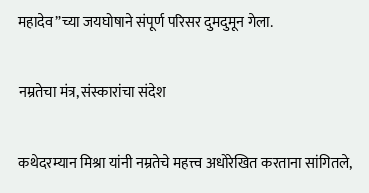महादेव”च्या जयघोषाने संपूर्ण परिसर दुमदुमून गेला.

नम्रतेचा मंत्र, संस्कारांचा संदेश

कथेदरम्यान मिश्रा यांनी नम्रतेचे महत्त्व अधोरेखित करताना सांगितले,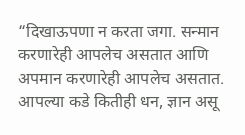“दिखाऊपणा न करता जगा. सन्मान करणारेही आपलेच असतात आणि अपमान करणारेही आपलेच असतात. आपल्या कडे कितीही धन, ज्ञान असू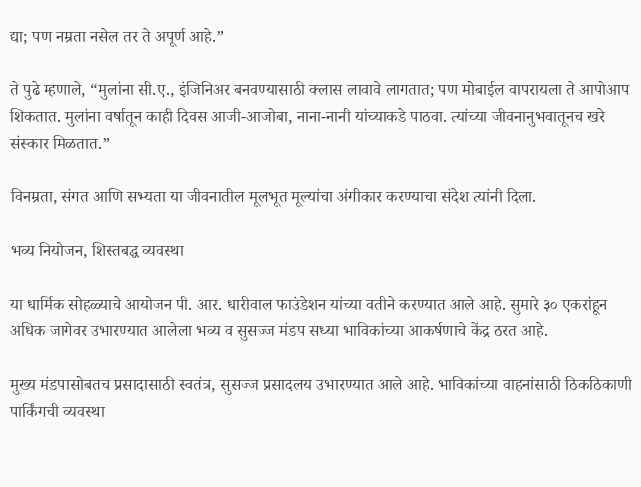द्या; पण नम्रता नसेल तर ते अपूर्ण आहे.”

ते पुढे म्हणाले, “मुलांना सी.ए., इंजिनिअर बनवण्यासाठी क्लास लावावे लागतात; पण मोबाईल वापरायला ते आपोआप शिकतात. मुलांना वर्षातून काही दिवस आजी-आजोबा, नाना-नानी यांच्याकडे पाठवा. त्यांच्या जीवनानुभवातूनच खरे संस्कार मिळतात.”

विनम्रता, संगत आणि सभ्यता या जीवनातील मूलभूत मूल्यांचा अंगीकार करण्याचा संदेश त्यांनी दिला.

भव्य नियोजन, शिस्तबद्ध व्यवस्था

या धार्मिक सोहळ्याचे आयोजन पी. आर. धारीवाल फाउंडेशन यांच्या वतीने करण्यात आले आहे. सुमारे ३० एकरांहून अधिक जागेवर उभारण्यात आलेला भव्य व सुसज्ज मंडप सध्या भाविकांच्या आकर्षणाचे केंद्र ठरत आहे.

मुख्य मंडपासोबतच प्रसादासाठी स्वतंत्र, सुसज्ज प्रसादलय उभारण्यात आले आहे. भाविकांच्या वाहनांसाठी ठिकठिकाणी पार्किंगची व्यवस्था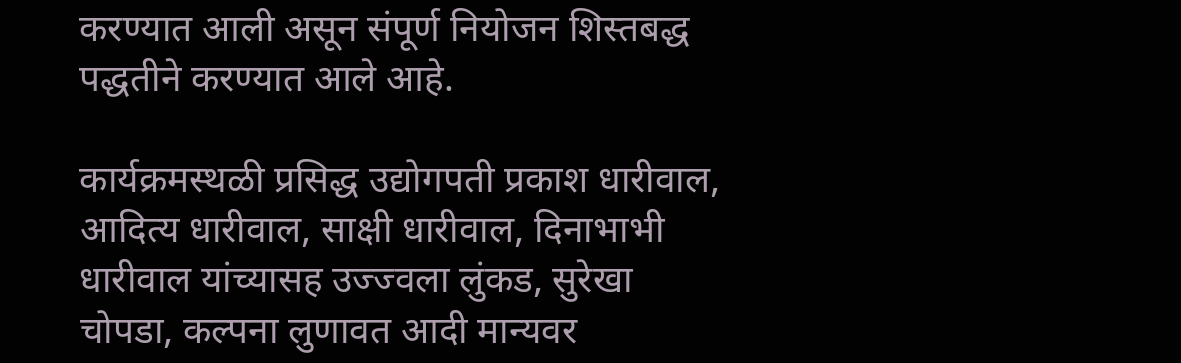करण्यात आली असून संपूर्ण नियोजन शिस्तबद्ध पद्धतीने करण्यात आले आहे.

कार्यक्रमस्थळी प्रसिद्ध उद्योगपती प्रकाश धारीवाल, आदित्य धारीवाल, साक्षी धारीवाल, दिनाभाभी धारीवाल यांच्यासह उज्ज्वला लुंकड, सुरेखा चोपडा, कल्पना लुणावत आदी मान्यवर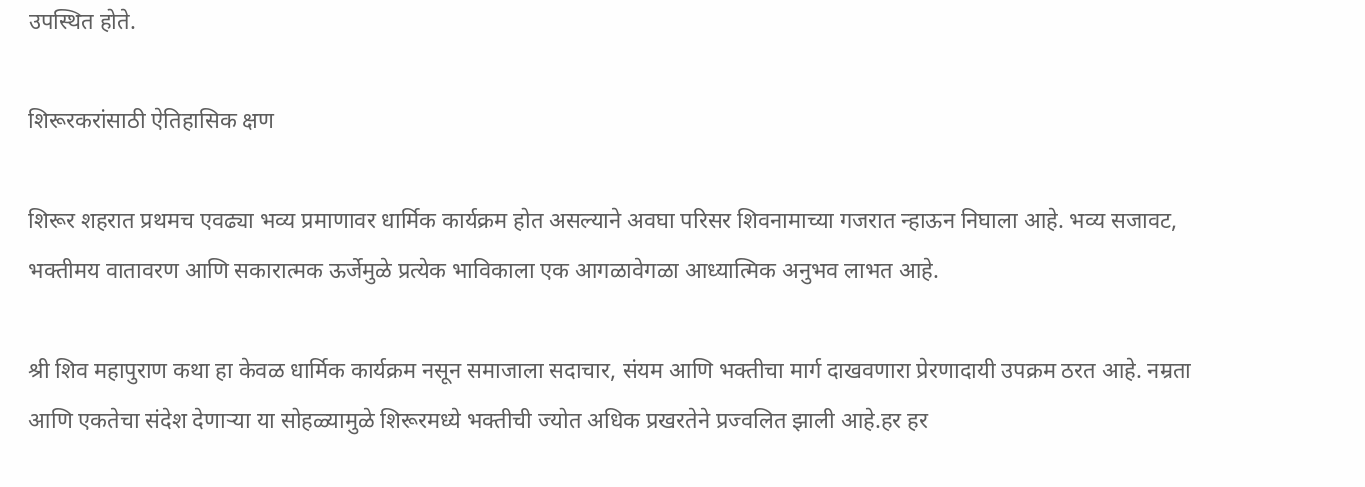उपस्थित होते.

शिरूरकरांसाठी ऐतिहासिक क्षण

शिरूर शहरात प्रथमच एवढ्या भव्य प्रमाणावर धार्मिक कार्यक्रम होत असल्याने अवघा परिसर शिवनामाच्या गजरात न्हाऊन निघाला आहे. भव्य सजावट, भक्तीमय वातावरण आणि सकारात्मक ऊर्जेमुळे प्रत्येक भाविकाला एक आगळावेगळा आध्यात्मिक अनुभव लाभत आहे.

श्री शिव महापुराण कथा हा केवळ धार्मिक कार्यक्रम नसून समाजाला सदाचार, संयम आणि भक्तीचा मार्ग दाखवणारा प्रेरणादायी उपक्रम ठरत आहे. नम्रता आणि एकतेचा संदेश देणाऱ्या या सोहळ्यामुळे शिरूरमध्ये भक्तीची ज्योत अधिक प्रखरतेने प्रज्वलित झाली आहे.हर हर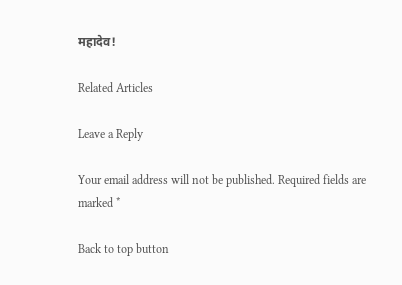महादेव!

Related Articles

Leave a Reply

Your email address will not be published. Required fields are marked *

Back to top button